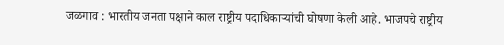जळगाव : भारतीय जनता पक्षाने काल राष्ट्रीय पदाधिकाऱ्यांची घोषणा केली आहे. भाजपचे राष्ट्रीय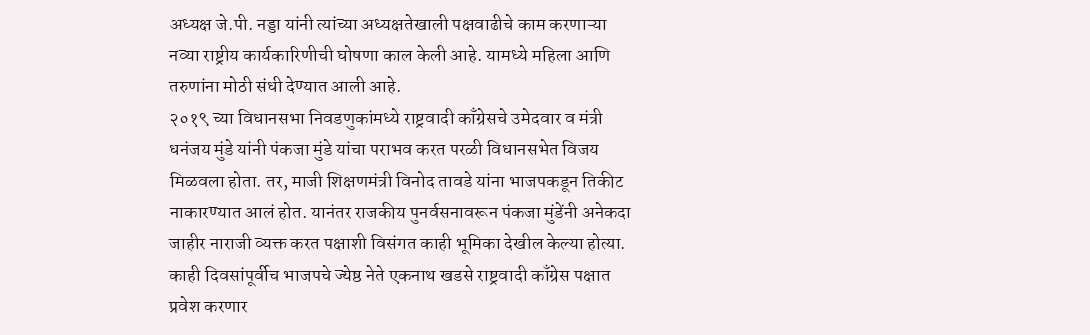अध्यक्ष जे.पी. नड्डा यांनी त्यांच्या अध्यक्षतेखाली पक्षवाढीचे काम करणाऱ्या नव्या राष्ट्रीय कार्यकारिणीची घोषणा काल केली आहे. यामध्ये महिला आणि तरुणांना मोठी संधी देण्यात आली आहे.
२०१९ च्या विधानसभा निवडणुकांमध्ये राष्ट्रवादी काँग्रेसचे उमेदवार व मंत्री धनंजय मुंडे यांनी पंकजा मुंडे यांचा पराभव करत परळी विधानसभेत विजय मिळवला होता. तर, माजी शिक्षणमंत्री विनोद तावडे यांना भाजपकडून तिकीट नाकारण्यात आलं होत. यानंतर राजकीय पुनर्वसनावरून पंकजा मुंडेंनी अनेकदा जाहीर नाराजी व्यक्त करत पक्षाशी विसंगत काही भूमिका देखील केल्या होत्या.
काही दिवसांपूर्वीच भाजपचे ज्येष्ठ नेते एकनाथ खडसे राष्ट्रवादी काँग्रेस पक्षात प्रवेश करणार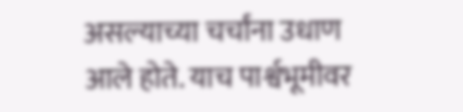असल्याच्या चर्चांना उधाण आले होते. याच पार्श्वभूमीवर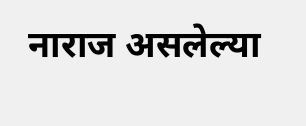नाराज असलेल्या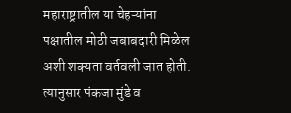महाराष्ट्रातील या चेहऱ्यांना पक्षातील मोठी जबाबदारी मिळेल अशी शक्यता वर्तवली जात होती. त्यानुसार पंकजा मुंडे व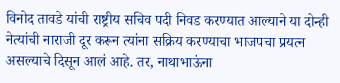विनोद तावडे यांची राष्ट्रीय सचिव पदी निवड करण्यात आल्याने या दोन्ही नेत्यांची नाराजी दूर करून त्यांना सक्रिय करण्याचा भाजपचा प्रयत्न असल्याचे दिसून आलं आहे. तर, नाथाभाऊंना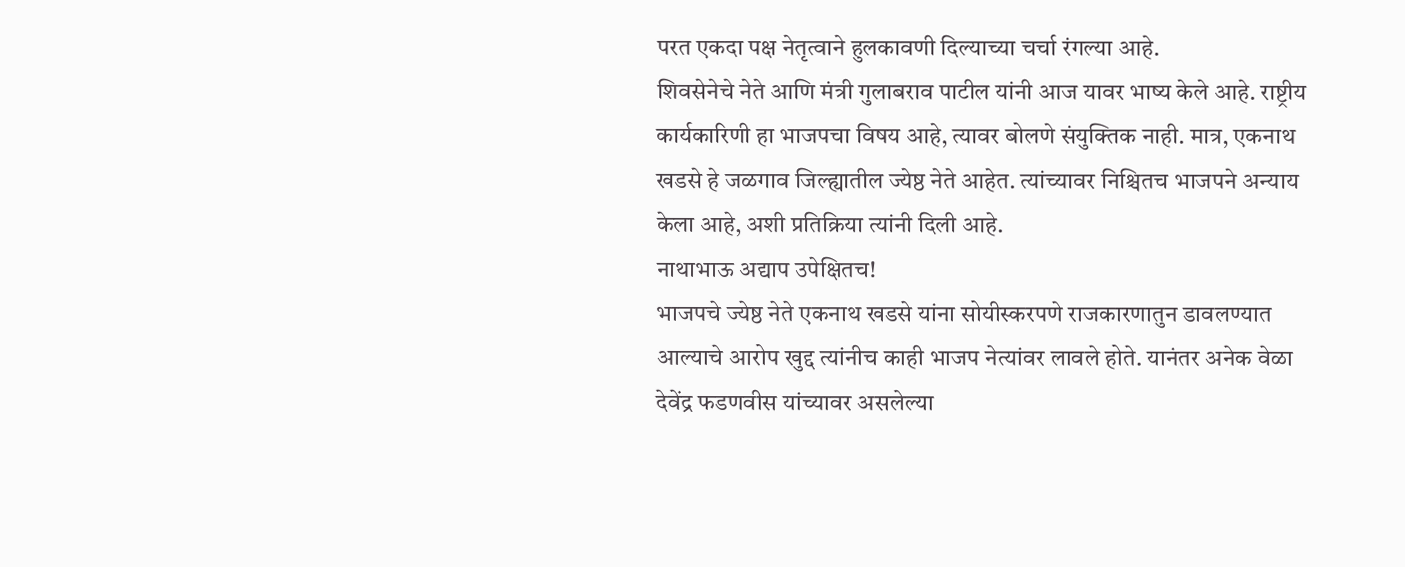परत एकदा पक्ष नेतृत्वाने हुलकावणी दिल्याच्या चर्चा रंगल्या आहे.
शिवसेनेचे नेते आणि मंत्री गुलाबराव पाटील यांनी आज यावर भाष्य केले आहे. राष्ट्रीय कार्यकारिणी हा भाजपचा विषय आहे, त्यावर बोलणे संयुक्तिक नाही. मात्र, एकनाथ खडसे हे जळगाव जिल्ह्यातील ज्येष्ठ नेते आहेत. त्यांच्यावर निश्चितच भाजपने अन्याय केला आहे, अशी प्रतिक्रिया त्यांनी दिली आहे.
नाथाभाऊ अद्याप उपेक्षितच!
भाजपचे ज्येष्ठ नेते एकनाथ खडसे यांना सोयीस्करपणे राजकारणातुन डावलण्यात आल्याचे आरोप खुद्द त्यांनीच काही भाजप नेत्यांवर लावले होते. यानंतर अनेक वेळा देवेंद्र फडणवीस यांच्यावर असलेल्या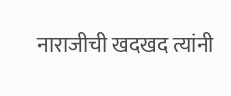नाराजीची खदखद त्यांनी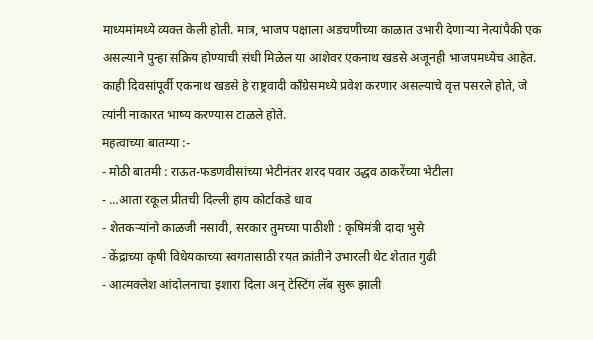माध्यमांमध्ये व्यक्त केली होती. मात्र, भाजप पक्षाला अडचणीच्या काळात उभारी देणाऱ्या नेत्यांपैकी एक असल्याने पुन्हा सक्रिय होण्याची संधी मिळेल या आशेवर एकनाथ खडसे अजूनही भाजपमध्येच आहेत. काही दिवसांपूर्वी एकनाथ खडसे हे राष्ट्रवादी काँग्रेसमध्ये प्रवेश करणार असल्याचे वृत्त पसरले होते, जे त्यांनी नाकारत भाष्य करण्यास टाळले होते.
महत्वाच्या बातम्या :-
- मोठी बातमी : राऊत-फडणवीसांच्या भेटीनंतर शरद पवार उद्धव ठाकरेंच्या भेटीला
- …आता रकूल प्रीतची दिल्ली हाय कोर्टाकडे धाव
- शेतकऱ्यांनो काळजी नसावी, सरकार तुमच्या पाठीशी : कृषिमंत्री दादा भुसे
- केंद्राच्या कृषी विधेयकाच्या स्वगतासाठी रयत क्रांतीने उभारली थेट शेतात गुढी
- आत्मक्लेश आंदोलनाचा इशारा दिला अन् टेस्टिंग लॅब सुरू झाली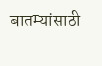बातम्यांसाठी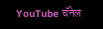YouTube चॅनेल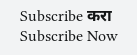Subscribe करा
Subscribe Now